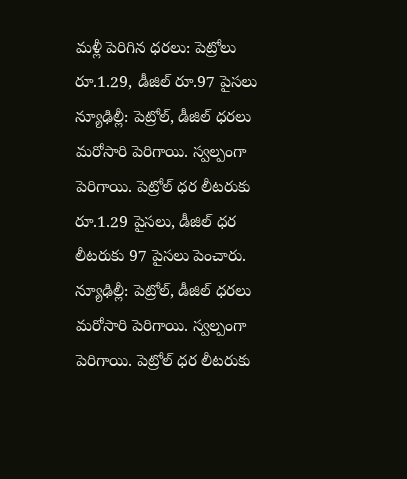మళ్లీ పెరిగిన ధరలు: పెట్రోలు రూ.1.29, డీజిల్ రూ.97 పైసలు
న్యూఢిల్లీ: పెట్రోల్, డీజిల్ ధరలు మరోసారి పెరిగాయి. స్వల్పంగా పెరిగాయి. పెట్రోల్ ధర లీటరుకు రూ.1.29 పైసలు, డీజిల్ ధర లీటరుకు 97 పైసలు పెంచారు.
న్యూఢిల్లీ: పెట్రోల్, డీజిల్ ధరలు మరోసారి పెరిగాయి. స్వల్పంగా పెరిగాయి. పెట్రోల్ ధర లీటరుకు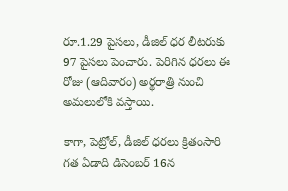రూ.1.29 పైసలు, డీజిల్ ధర లీటరుకు 97 పైసలు పెంచారు. పెరిగిన ధరలు ఈ రోజు (ఆదివారం) అర్థరాత్రి నుంచి అమలులోకి వస్తాయి.

కాగా, పెట్రోల్, డీజిల్ ధరలు క్రితంసారి గత ఏడాది డిసెంబర్ 16న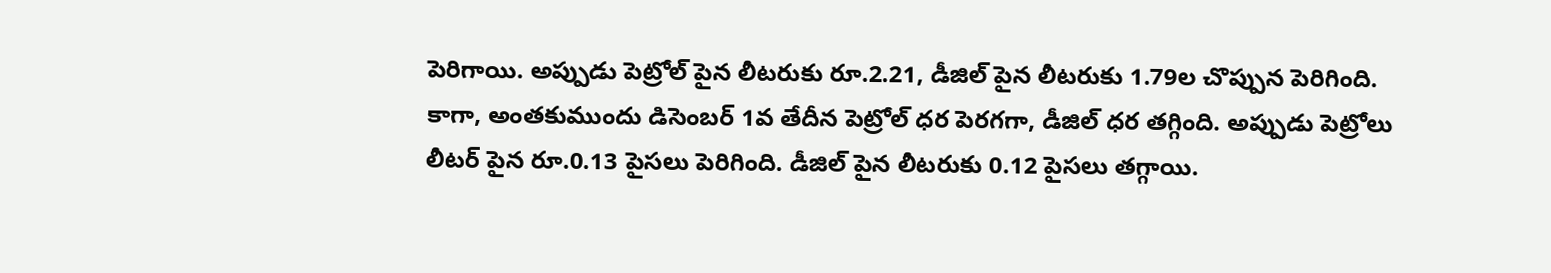పెరిగాయి. అప్పుడు పెట్రోల్ పైన లీటరుకు రూ.2.21, డీజిల్ పైన లీటరుకు 1.79ల చొప్పున పెరిగింది.
కాగా, అంతకుముందు డిసెంబర్ 1వ తేదీన పెట్రోల్ ధర పెరగగా, డీజిల్ ధర తగ్గింది. అప్పుడు పెట్రోలు లీటర్ పైన రూ.0.13 పైసలు పెరిగింది. డీజిల్ పైన లీటరుకు 0.12 పైసలు తగ్గాయి.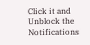Click it and Unblock the Notifications